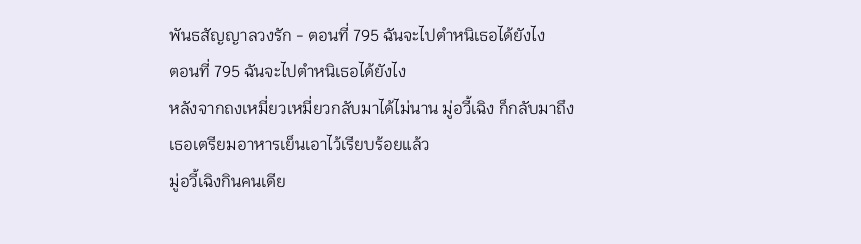พันธสัญญาลวงรัก - ตอนที่ 795 ฉันจะไปตำหนิเธอได้ยังไง
ตอนที่ 795 ฉันจะไปตำหนิเธอได้ยังไง
หลังจากถงเหมี่ยวเหมี่ยวกลับมาได้ไม่นาน มู่อวี้เฉิง ก็กลับมาถึง
เธอเตรียมอาหารเย็นเอาไว้เรียบร้อยแล้ว
มู่อวี้เฉิงกินคนเดีย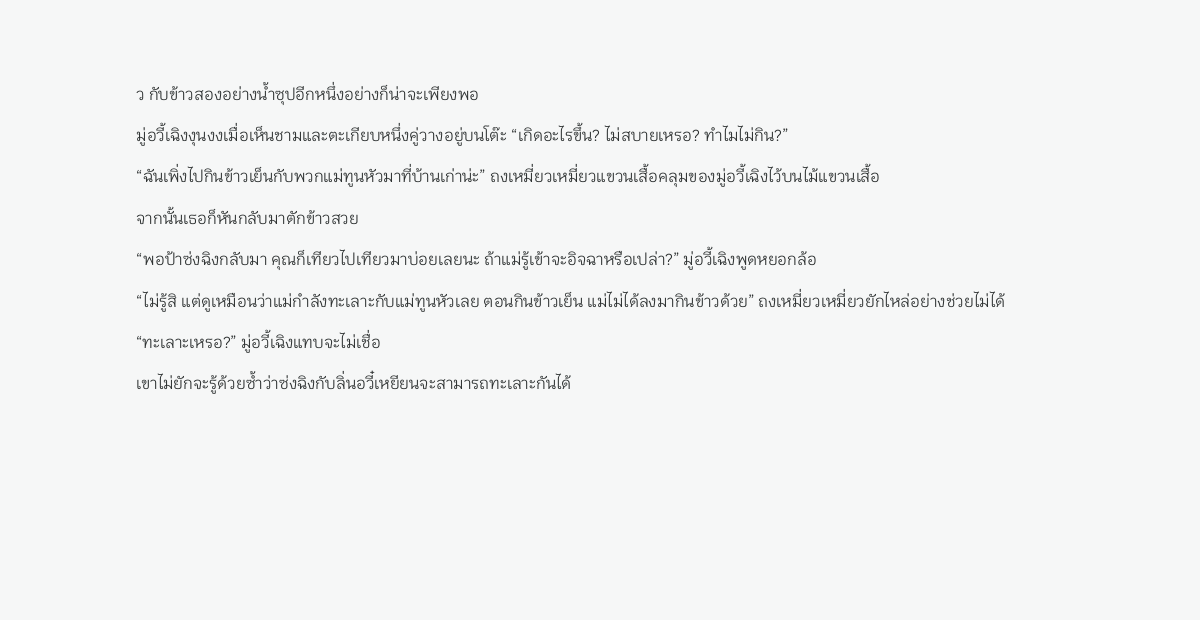ว กับข้าวสองอย่างน้ำซุปอีกหนึ่งอย่างก็น่าจะเพียงพอ
มู่อวี้เฉิงงุนงงเมื่อเห็นชามและตะเกียบหนึ่งคู่วางอยู่บนโต๊ะ “เกิดอะไรขึ้น? ไม่สบายเหรอ? ทำไมไม่กิน?”
“ฉันเพิ่งไปกินข้าวเย็นกับพวกแม่ทูนหัวมาที่บ้านเก่าน่ะ” ถงเหมี่ยวเหมี่ยวแขวนเสื้อคลุมของมู่อวี้เฉิงไว้บนไม้แขวนเสื้อ
จากนั้นเธอก็หันกลับมาตักข้าวสวย
“พอป้าซ่งฉิงกลับมา คุณก็เทียวไปเทียวมาบ่อยเลยนะ ถ้าแม่รู้เข้าจะอิจฉาหรือเปล่า?” มู่อวี้เฉิงพูดหยอกล้อ
“ไม่รู้สิ แต่ดูเหมือนว่าแม่กำลังทะเลาะกับแม่ทูนหัวเลย ตอนกินข้าวเย็น แม่ไม่ได้ลงมากินข้าวด้วย” ถงเหมี่ยวเหมี่ยวยักไหล่อย่างช่วยไม่ได้
“ทะเลาะเหรอ?” มู่อวี้เฉิงแทบจะไม่เชื่อ
เขาไม่ยักจะรู้ด้วยซ้ำว่าซ่งฉิงกับลิ่นอวี๋เหยียนจะสามารถทะเลาะกันได้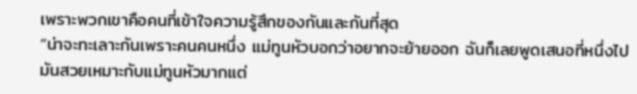เพราะพวกเขาคือคนที่เข้าใจความรู้สึกของกันและกันที่สุด
“น่าจะทะเลาะกันเพราะคนคนหนึ่ง แม่ทูนหัวบอกว่าอยากจะย้ายออก ฉันก็เลยพูดเสนอที่หนึ่งไป มันสวยเหมาะกับแม่ทูนหัวมากแต่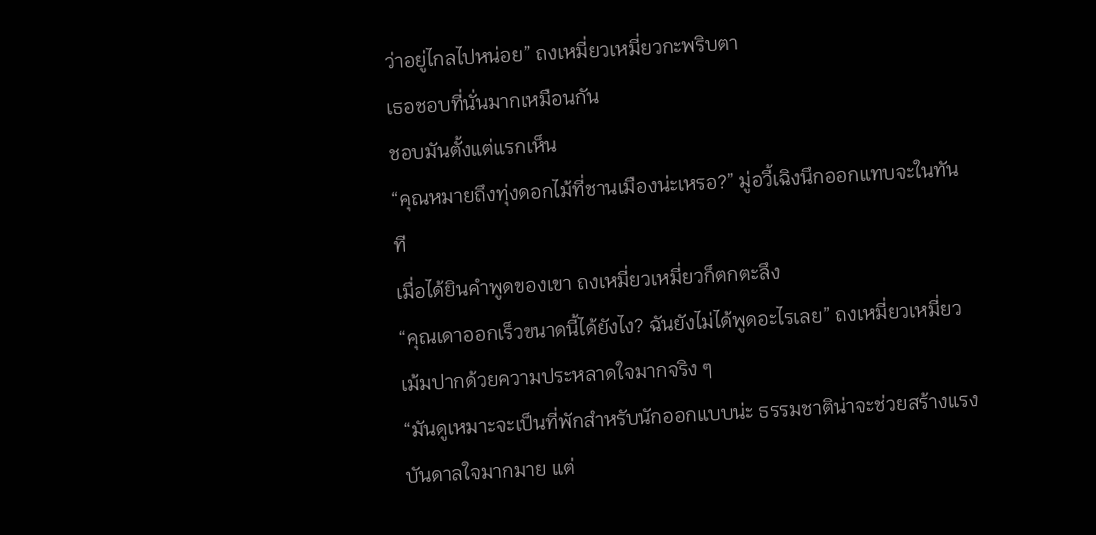ว่าอยู่ไกลไปหน่อย” ถงเหมี่ยวเหมี่ยวกะพริบตา
เธอชอบที่นั่นมากเหมือนกัน
ชอบมันตั้งแต่แรกเห็น
“คุณหมายถึงทุ่งดอกไม้ที่ชานเมืองน่ะเหรอ?” มู่อวี้เฉิงนึกออกแทบจะในทันที
เมื่อได้ยินคำพูดของเขา ถงเหมี่ยวเหมี่ยวก็ตกตะลึง
“คุณเดาออกเร็วขนาดนี้ได้ยังไง? ฉันยังไม่ได้พูดอะไรเลย” ถงเหมี่ยวเหมี่ยวเม้มปากด้วยความประหลาดใจมากจริง ๆ
“มันดูเหมาะจะเป็นที่พักสำหรับนักออกแบบน่ะ ธรรมชาติน่าจะช่วยสร้างแรงบันดาลใจมากมาย แต่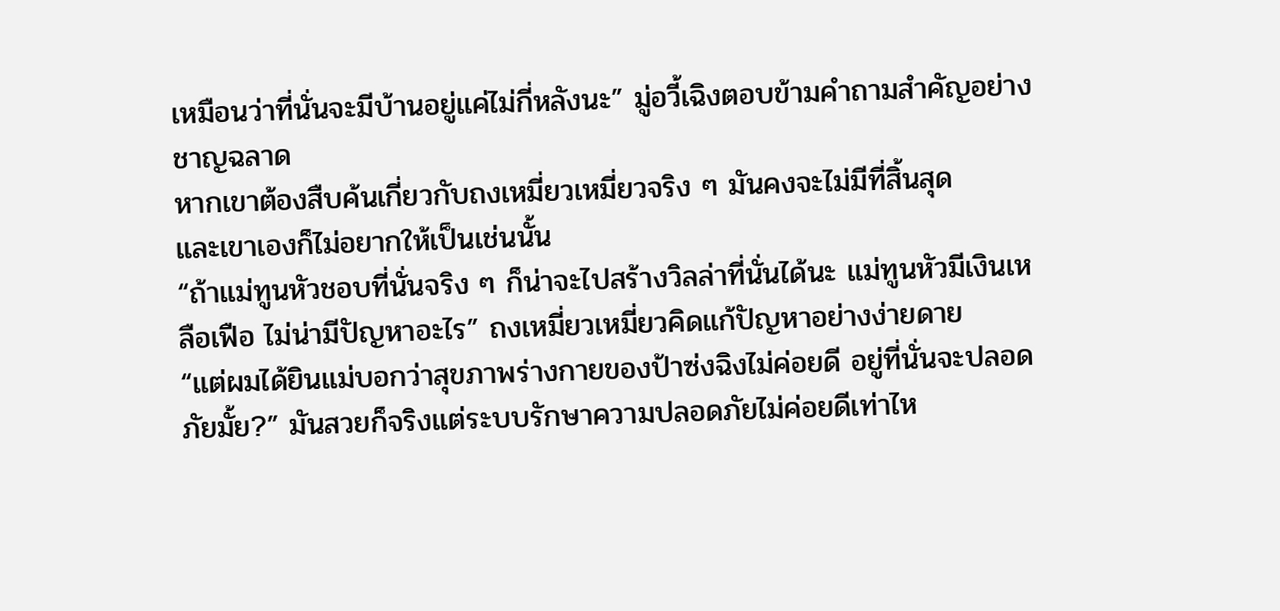เหมือนว่าที่นั่นจะมีบ้านอยู่แค่ไม่กี่หลังนะ” มู่อวี้เฉิงตอบข้ามคำถามสำคัญอย่างชาญฉลาด
หากเขาต้องสืบค้นเกี่ยวกับถงเหมี่ยวเหมี่ยวจริง ๆ มันคงจะไม่มีที่สิ้นสุด
และเขาเองก็ไม่อยากให้เป็นเช่นนั้น
“ถ้าแม่ทูนหัวชอบที่นั่นจริง ๆ ก็น่าจะไปสร้างวิลล่าที่นั่นได้นะ แม่ทูนหัวมีเงินเหลือเฟือ ไม่น่ามีปัญหาอะไร” ถงเหมี่ยวเหมี่ยวคิดแก้ปัญหาอย่างง่ายดาย
“แต่ผมได้ยินแม่บอกว่าสุขภาพร่างกายของป้าซ่งฉิงไม่ค่อยดี อยู่ที่นั่นจะปลอดภัยมั้ย?” มันสวยก็จริงแต่ระบบรักษาความปลอดภัยไม่ค่อยดีเท่าไห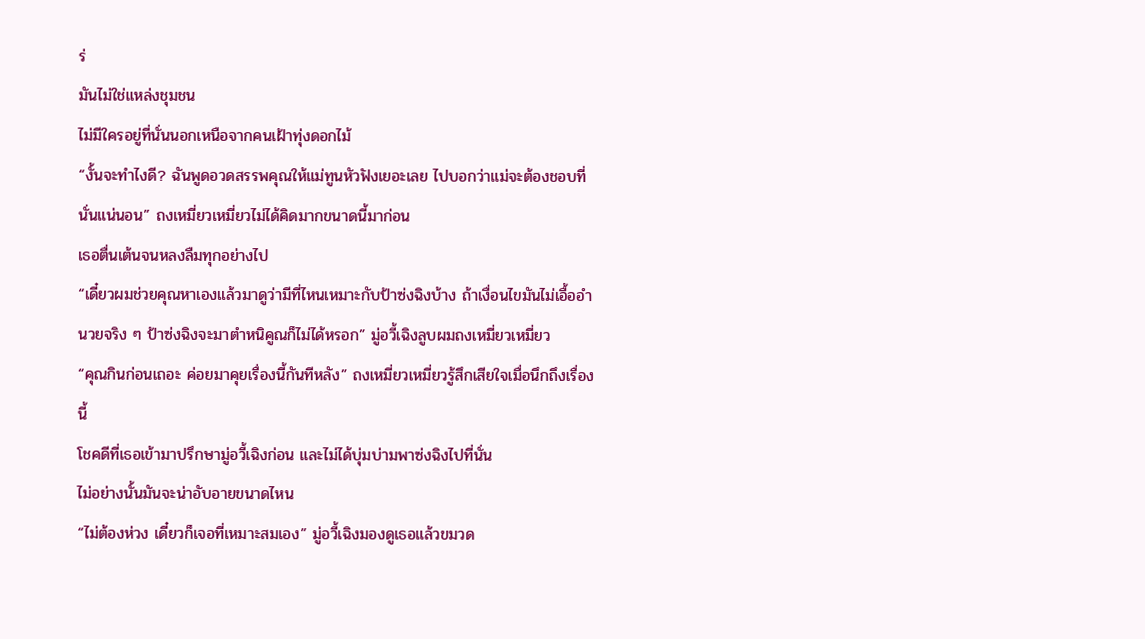ร่
มันไม่ใช่แหล่งชุมชน
ไม่มีใครอยู่ที่นั่นนอกเหนือจากคนเฝ้าทุ่งดอกไม้
“งั้นจะทำไงดี? ฉันพูดอวดสรรพคุณให้แม่ทูนหัวฟังเยอะเลย ไปบอกว่าแม่จะต้องชอบที่นั่นแน่นอน” ถงเหมี่ยวเหมี่ยวไม่ได้คิดมากขนาดนี้มาก่อน
เธอตื่นเต้นจนหลงลืมทุกอย่างไป
“เดี๋ยวผมช่วยคุณหาเองแล้วมาดูว่ามีที่ไหนเหมาะกับป้าซ่งฉิงบ้าง ถ้าเงื่อนไขมันไม่เอื้ออำนวยจริง ๆ ป้าซ่งฉิงจะมาตำหนิคูณก็ไม่ได้หรอก” มู่อวี้เฉิงลูบผมถงเหมี่ยวเหมี่ยว
“คุณกินก่อนเถอะ ค่อยมาคุยเรื่องนี้กันทีหลัง” ถงเหมี่ยวเหมี่ยวรู้สึกเสียใจเมื่อนึกถึงเรื่องนี้
โชคดีที่เธอเข้ามาปรึกษามู่อวี้เฉิงก่อน และไม่ได้บุ่มบ่ามพาซ่งฉิงไปที่นั่น
ไม่อย่างนั้นมันจะน่าอับอายขนาดไหน
“ไม่ต้องห่วง เดี๋ยวก็เจอที่เหมาะสมเอง” มู่อวี้เฉิงมองดูเธอแล้วขมวด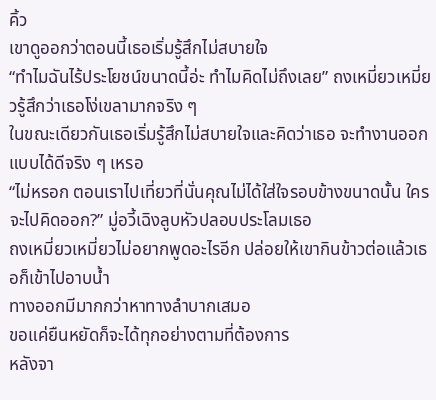คิ้ว
เขาดูออกว่าตอนนี้เธอเริ่มรู้สึกไม่สบายใจ
“ทำไมฉันไร้ประโยชน์ขนาดนี้อ่ะ ทำไมคิดไม่ถึงเลย” ถงเหมี่ยวเหมี่ยวรู้สึกว่าเธอโง่เขลามากจริง ๆ
ในขณะเดียวกันเธอเริ่มรู้สึกไม่สบายใจและคิดว่าเธอ จะทำงานออกแบบได้ดีจริง ๆ เหรอ
“ไม่หรอก ตอนเราไปเที่ยวที่นั่นคุณไม่ได้ใส่ใจรอบข้างขนาดนั้น ใครจะไปคิดออก?” มู่อวี้เฉิงลูบหัวปลอบประโลมเธอ
ถงเหมี่ยวเหมี่ยวไม่อยากพูดอะไรอีก ปล่อยให้เขากินข้าวต่อแล้วเธอก็เข้าไปอาบน้ำ
ทางออกมีมากกว่าหาทางลำบากเสมอ
ขอแค่ยืนหยัดก็จะได้ทุกอย่างตามที่ต้องการ
หลังจา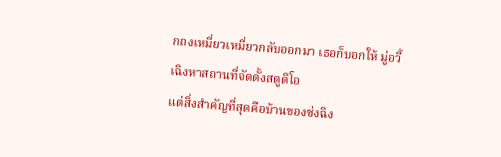กถงเหมี่ยวเหมี่ยวกลับออกมา เธอก็บอกให้ มู่อวี้เฉิงหาสถานที่จัดตั้งสตูดิโอ
แต่สิ่งสำคัญที่สุดคือบ้านของซ่งฉิง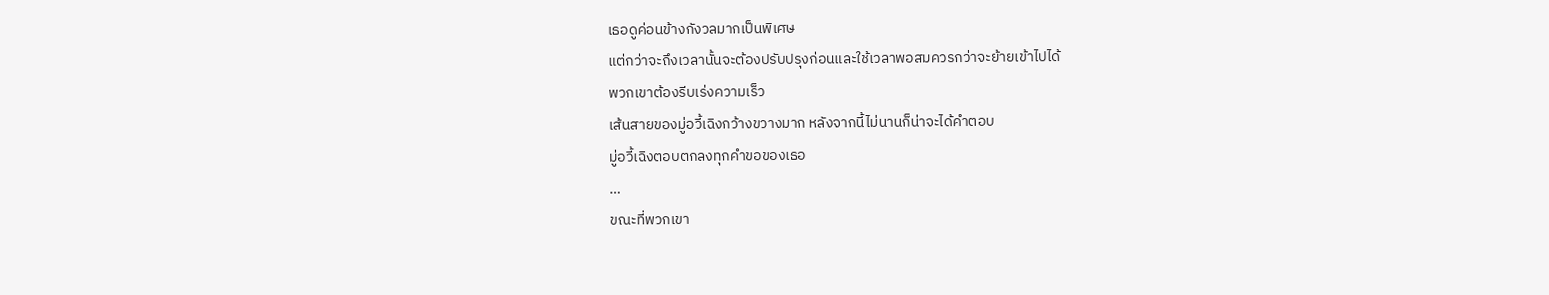เธอดูค่อนข้างกังวลมากเป็นพิเศษ
แต่กว่าจะถึงเวลานั้นจะต้องปรับปรุงก่อนและใช้เวลาพอสมควรกว่าจะย้ายเข้าไปได้
พวกเขาต้องรีบเร่งความเร็ว
เส้นสายของมู่อวี้เฉิงกว้างขวางมาก หลังจากนี้ไม่นานก็น่าจะได้คำตอบ
มู่อวี้เฉิงตอบตกลงทุกคำขอของเธอ
…
ขณะที่พวกเขา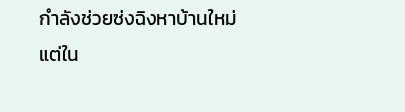กำลังช่วยซ่งฉิงหาบ้านใหม่
แต่ใน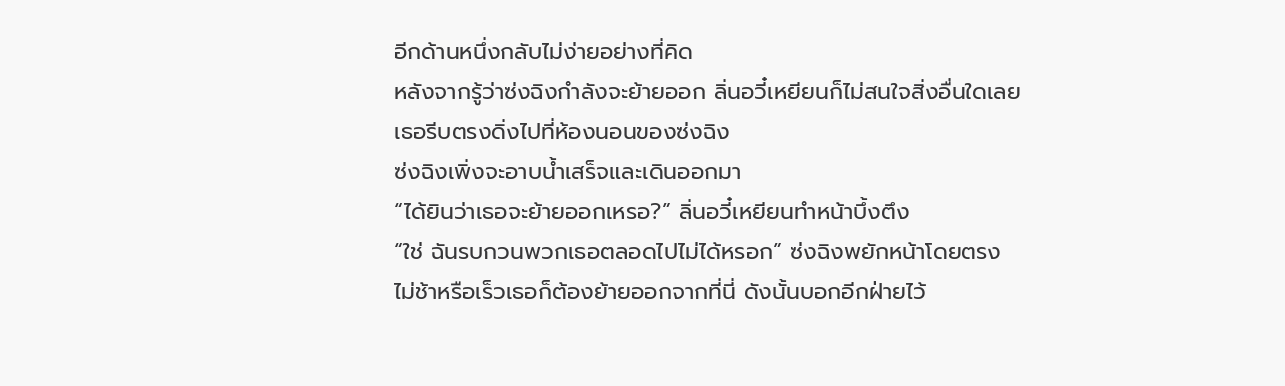อีกด้านหนึ่งกลับไม่ง่ายอย่างที่คิด
หลังจากรู้ว่าซ่งฉิงกำลังจะย้ายออก ลิ่นอวี๋เหยียนก็ไม่สนใจสิ่งอื่นใดเลย
เธอรีบตรงดิ่งไปที่ห้องนอนของซ่งฉิง
ซ่งฉิงเพิ่งจะอาบน้ำเสร็จและเดินออกมา
“ได้ยินว่าเธอจะย้ายออกเหรอ?” ลิ่นอวี๋เหยียนทำหน้าบึ้งตึง
“ใช่ ฉันรบกวนพวกเธอตลอดไปไม่ได้หรอก” ซ่งฉิงพยักหน้าโดยตรง
ไม่ช้าหรือเร็วเธอก็ต้องย้ายออกจากที่นี่ ดังนั้นบอกอีกฝ่ายไว้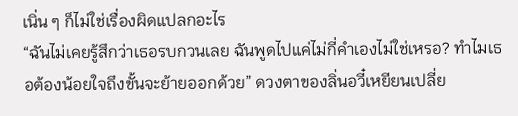เนิ่น ๆ ก็ไม่ใช่เรื่องผิดแปลกอะไร
“ฉันไม่เคยรู้สึกว่าเธอรบกวนเลย ฉันพูดไปแค่ไม่กี่คำเองไม่ใช่เหรอ? ทำไมเธอต้องน้อยใจถึงขั้นจะย้ายออกด้วย” ดวงตาของลิ่นอวี๋เหยียนเปลี่ย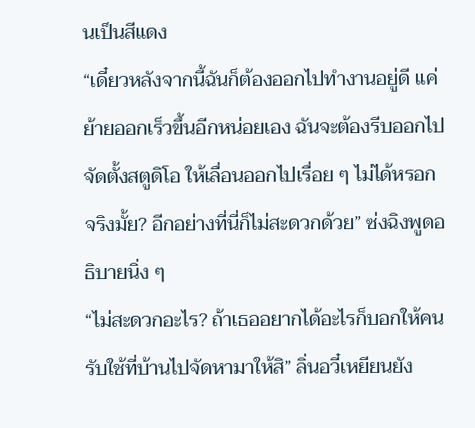นเป็นสีแดง
“เดี๋ยวหลังจากนี้ฉันก็ต้องออกไปทำงานอยู่ดี แค่ย้ายออกเร็วขึ้นอีกหน่อยเอง ฉันจะต้องรีบออกไปจัดตั้งสตูดิโอ ให้เลื่อนออกไปเรื่อย ๆ ไม่ได้หรอกจริงมั้ย? อีกอย่างที่นี่ก็ไม่สะดวกด้วย” ซ่งฉิงพูดอธิบายนิ่ง ๆ
“ไม่สะดวกอะไร? ถ้าเธออยากได้อะไรก็บอกให้คนรับใช้ที่บ้านไปจัดหามาให้สิ” ลิ่นอวี๋เหยียนยัง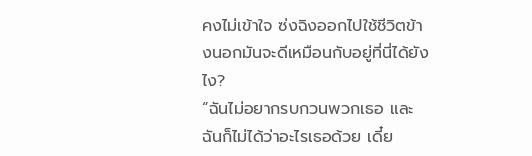คงไม่เข้าใจ ซ่งฉิงออกไปใช้ชีวิตข้างนอกมันจะดีเหมือนกับอยู่ที่นี่ได้ยังไง?
“ฉันไม่อยากรบกวนพวกเธอ และฉันก็ไม่ได้ว่าอะไรเธอด้วย เดี๋ย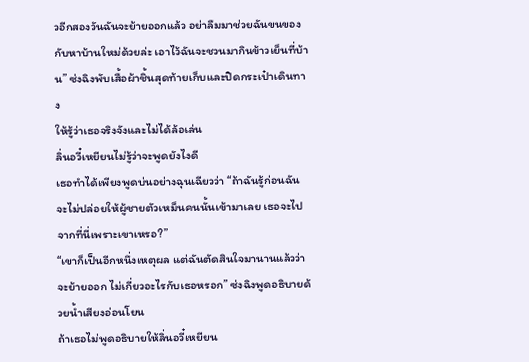วอีกสองวันฉันจะย้ายออกแล้ว อย่าลืมมาช่วยฉันขนของกับหาบ้านใหม่ด้วยล่ะ เอาไว้ฉันจะชวนมากินข้าวเย็นที่บ้าน” ซ่งฉิงพับเสื้อผ้าชิ้นสุดท้ายเก็บและปิดกระเป๋าเดินทาง
ให้รู้ว่าเธอจริงจังและไม่ได้ล้อเล่น
ลิ่นอวี๋เหยียนไม่รู้ว่าจะพูดยังไงดี
เธอทำได้เพียงพูดบ่นอย่างฉุนเฉียวว่า “ถ้าฉันรู้ก่อนฉันจะไม่ปล่อยให้ผู้ชายตัวเหม็นคนนั้นเข้ามาเลย เธอจะไปจากที่นี่เพราะเขาเหรอ?”
“เขาก็เป็นอีกหนึ่งเหตุผล แต่ฉันตัดสินใจมานานแล้วว่าจะย้ายออก ไม่เกี่ยวอะไรกับเธอหรอก” ซ่งฉิงพูดอธิบายด้วยน้ำเสียงอ่อนโยน
ถ้าเธอไม่พูดอธิบายให้ลิ่นอวี๋เหยียน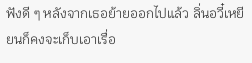ฟังดี ๆ หลังจากเธอย้ายออกไปแล้ว ลิ่นอวี๋เหยียนก็คงจะเก็บเอาเรื่อ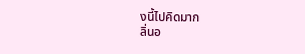งนี้ไปคิดมาก
ลิ่นอ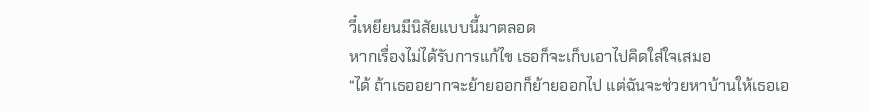วี๋เหยียนมีนิสัยแบบนี้มาตลอด
หากเรื่องไม่ได้รับการแก้ไข เธอก็จะเก็บเอาไปคิดใส่ใจเสมอ
“ได้ ถ้าเธออยากจะย้ายออกก็ย้ายออกไป แต่ฉันจะช่วยหาบ้านให้เธอเอ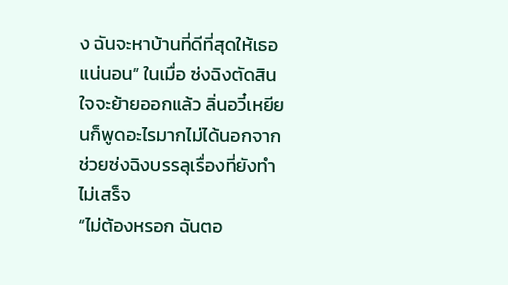ง ฉันจะหาบ้านที่ดีที่สุดให้เธอแน่นอน” ในเมื่อ ซ่งฉิงตัดสินใจจะย้ายออกแล้ว ลิ่นอวี๋เหยียนก็พูดอะไรมากไม่ได้นอกจากช่วยซ่งฉิงบรรลุเรื่องที่ยังทำไม่เสร็จ
“ไม่ต้องหรอก ฉันตอ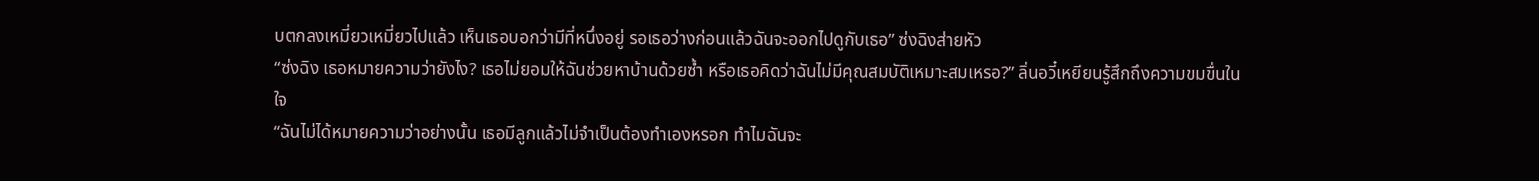บตกลงเหมี่ยวเหมี่ยวไปแล้ว เห็นเธอบอกว่ามีที่หนึ่งอยู่ รอเธอว่างก่อนแล้วฉันจะออกไปดูกับเธอ” ซ่งฉิงส่ายหัว
“ซ่งฉิง เธอหมายความว่ายังไง? เธอไม่ยอมให้ฉันช่วยหาบ้านด้วยซ้ำ หรือเธอคิดว่าฉันไม่มีคุณสมบัติเหมาะสมเหรอ?” ลิ่นอวี๋เหยียนรู้สึกถึงความขมขื่นในใจ
“ฉันไม่ได้หมายความว่าอย่างนั้น เธอมีลูกแล้วไม่จำเป็นต้องทำเองหรอก ทำไมฉันจะ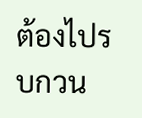ต้องไปรบกวน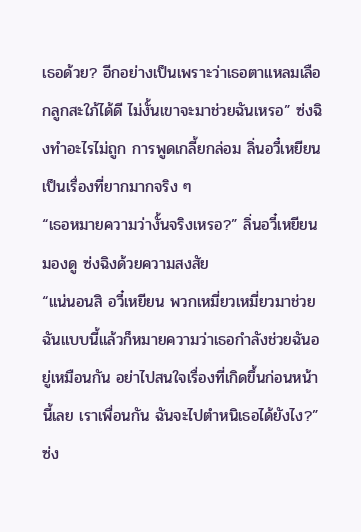เธอด้วย? อีกอย่างเป็นเพราะว่าเธอตาแหลมเลือกลูกสะใภ้ได้ดี ไม่งั้นเขาจะมาช่วยฉันเหรอ” ซ่งฉิงทำอะไรไม่ถูก การพูดเกลี้ยกล่อม ลิ่นอวี๋เหยียนเป็นเรื่องที่ยากมากจริง ๆ
“เธอหมายความว่างั้นจริงเหรอ?” ลิ่นอวี๋เหยียนมองดู ซ่งฉิงด้วยความสงสัย
“แน่นอนสิ อวี๋เหยียน พวกเหมี่ยวเหมี่ยวมาช่วยฉันแบบนี้แล้วก็หมายความว่าเธอกำลังช่วยฉันอยู่เหมือนกัน อย่าไปสนใจเรื่องที่เกิดขึ้นก่อนหน้านี้เลย เราเพื่อนกัน ฉันจะไปตำหนิเธอได้ยังไง?” ซ่ง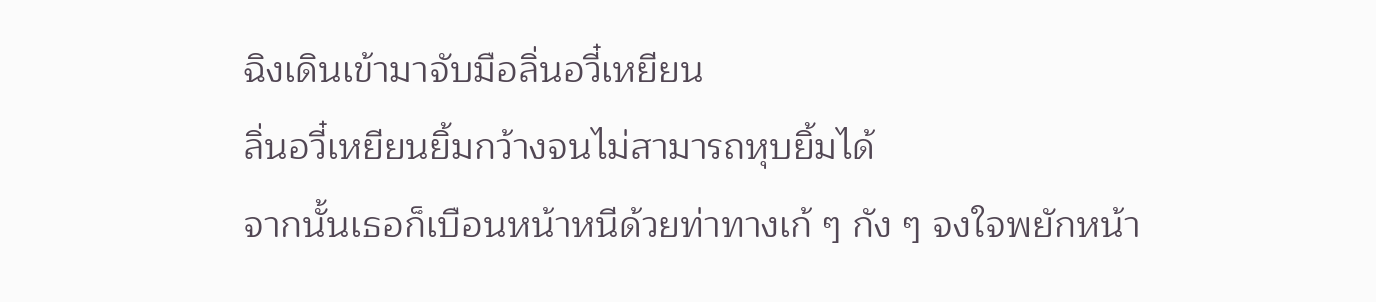ฉิงเดินเข้ามาจับมือลิ่นอวี๋เหยียน
ลิ่นอวี๋เหยียนยิ้มกว้างจนไม่สามารถหุบยิ้มได้
จากนั้นเธอก็เบือนหน้าหนีด้วยท่าทางเก้ ๆ กัง ๆ จงใจพยักหน้า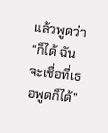แล้วพูดว่า “ก็ได้ ฉันจะเชื่อที่เธอพูดก็ได้”